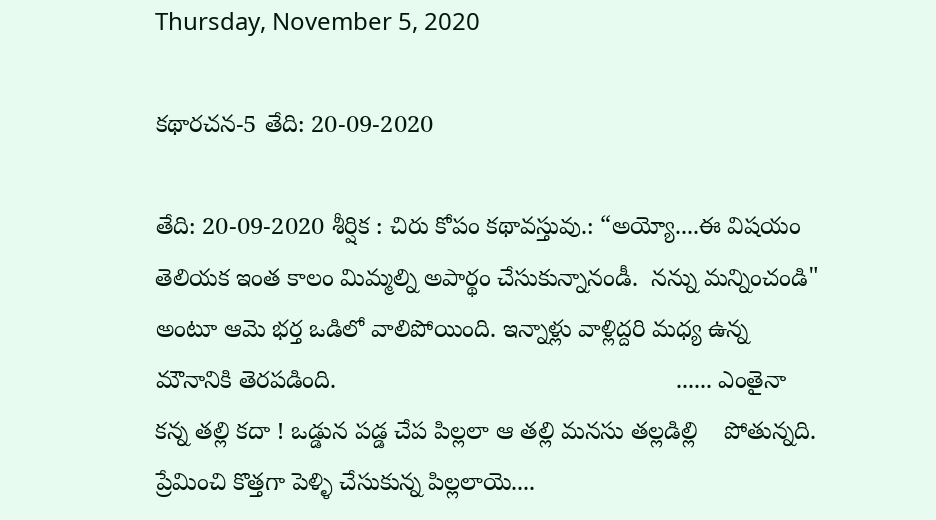Thursday, November 5, 2020

కథారచన-5 తేది: 20-09-2020

తేది: 20-09-2020 శీర్షిక : చిరు కోపం కథావస్తువు.: “అయ్యో....ఈ విషయం తెలియక ఇంత కాలం మిమ్మల్ని అపార్థం చేసుకున్నానండీ.  నన్ను మన్నించండి" అంటూ ఆమె భర్త ఒడిలో వాలిపోయింది. ఇన్నాళ్లు వాళ్లిద్దరి మధ్య ఉన్న మౌనానికి తెరపడింది.                                                  ...... ఎంతైనా కన్న తల్లి కదా ! ఒడ్డున పడ్డ చేప పిల్లలా ఆ తల్లి మనసు తల్లడిల్లి    పోతున్నది. ప్రేమించి కొత్తగా పెళ్ళి చేసుకున్న పిల్లలాయె....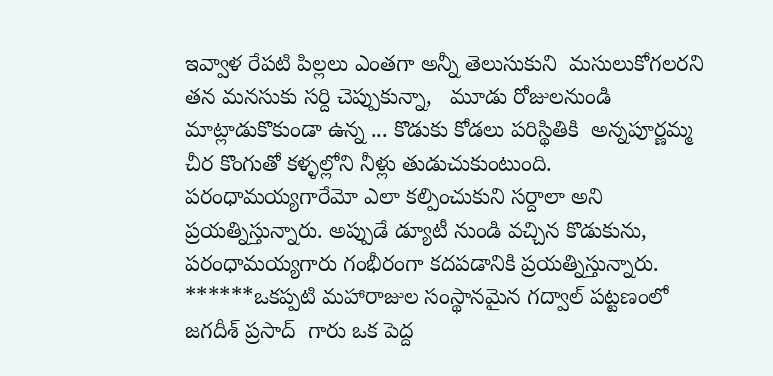ఇవ్వాళ రేపటి పిల్లలు ఎంతగా అన్నీ తెలుసుకుని  మసులుకోగలరని తన మనసుకు సర్ది చెప్పుకున్నా,   మూడు రోజులనుండి మాట్లాడుకొకుండా ఉన్న ... కొడుకు కోడలు పరిస్థితికి  అన్నపూర్ణమ్మ చీర కొంగుతో కళ్ళల్లోని నీళ్లు తుడుచుకుంటుంది. పరంధామయ్యగారేమో ఎలా కల్పించుకుని సర్దాలా అని ప్రయత్నిస్తున్నారు. అప్పుడే డ్యూటీ నుండి వచ్చిన కొడుకును, పరంధామయ్యగారు గంభీరంగా కదపడానికి ప్రయత్నిస్తున్నారు.                                                                 ******ఒకప్పటి మహారాజుల సంస్థానమైన గద్వాల్ పట్టణంలో జగదీశ్ ప్రసాద్  గారు ఒక పెద్ద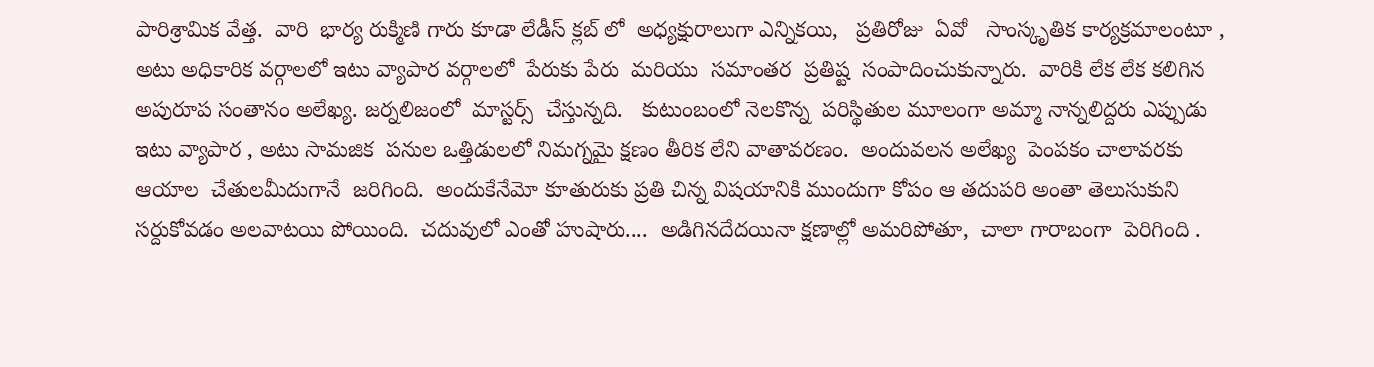పారిశ్రామిక వేత్త.  వారి  భార్య రుక్మిణి గారు కూడా లేడీస్ క్లబ్ లో  అధ్యక్షురాలుగా ఎన్నికయి,   ప్రతిరోజు  ఏవో   సాంస్కృతిక కార్యక్రమాలంటూ ,  అటు అధికారిక వర్గాలలో ఇటు వ్యాపార వర్గాలలో  పేరుకు పేరు  మరియు  సమాంతర  ప్రతిష్ట  సంపాదించుకున్నారు.  వారికి లేక లేక కలిగిన అపురూప సంతానం అలేఖ్య. జర్నలిజంలో  మాస్టర్స్  చేస్తున్నది.   కుటుంబంలో నెలకొన్న  పరిస్థితుల మూలంగా అమ్మా నాన్నలిద్దరు ఎప్పుడు ఇటు వ్యాపార , అటు సామజిక  పనుల ఒత్తిడులలో నిమగ్నమై క్షణం తీరిక లేని వాతావరణం.  అందువలన అలేఖ్య  పెంపకం చాలావరకు ఆయాల  చేతులమీదుగానే  జరిగింది.  అందుకేనేమో కూతురుకు ప్రతి చిన్న విషయానికి ముందుగా కోపం ఆ తదుపరి అంతా తెలుసుకుని  సర్దుకోవడం అలవాటయి పోయింది.  చదువులో ఎంతో హుషారు....  అడిగినదేదయినా క్షణాల్లో అమరిపోతూ,  చాలా గారాబంగా  పెరిగింది .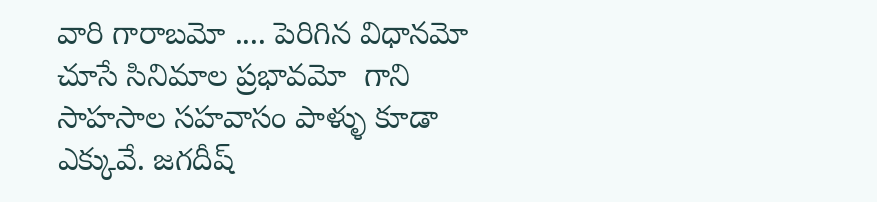వారి గారాబమో .... పెరిగిన విధానమో  చూసే సినిమాల ప్రభావమో  గాని  సాహసాల సహవాసం పాళ్ళు కూడా ఎక్కువే. జగదీష్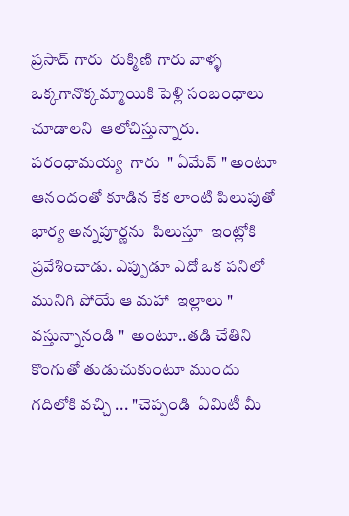ప్రసాద్ గారు  రుక్మిణి గారు వాళ్ళ  ఒక్కగానొక్కమ్మాయికి పెళ్లి సంబంధాలు  చూడాలని  ఆలోచిస్తున్నారు.   పరంధామయ్య  గారు  " ఏమేవ్ " అంటూ ఆనందంతో కూడిన కేక లాంటి పిలుపుతో భార్య అన్నపూర్ణను  పిలుస్తూ  ఇంట్లోకి ప్రవేశించాడు. ఎప్పుడూ ఎదో ఒక పనిలో మునిగి పోయే ఆ మహా  ఇల్లాలు " వస్తున్నానండి "  అంటూ..తడి చేతిని కొంగుతో తుడుచుకుంటూ ముందు గదిలోకి వచ్చి ... "చెప్పండి  ఏమిటీ మీ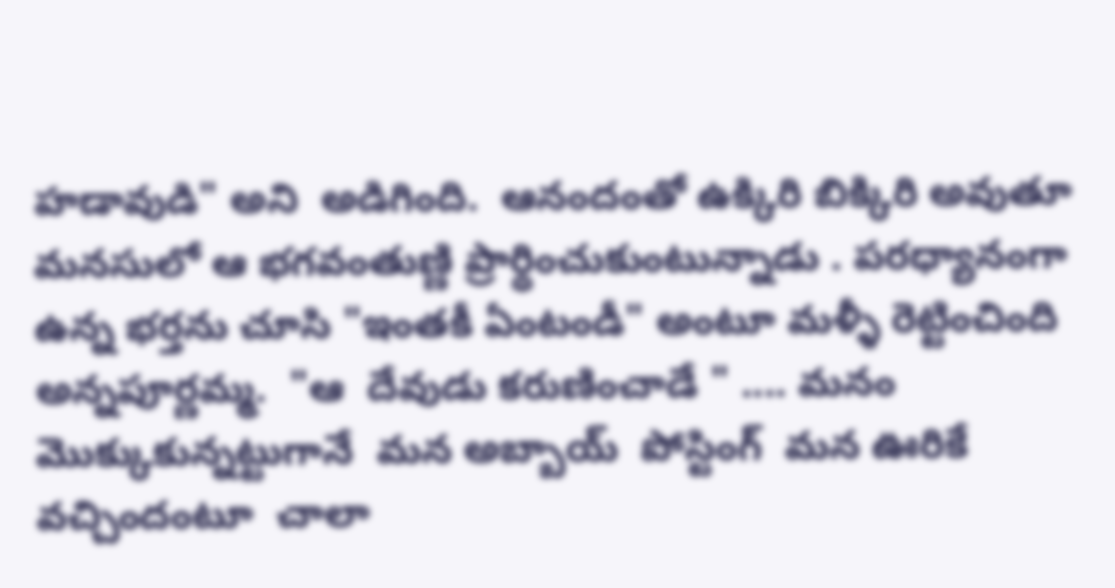హడావుడి" అని  అడిగింది.  ఆనందంతో ఉక్కిరి బిక్కిరి అవుతూ మనసులో ఆ భగవంతుణ్ణి ప్రార్థించుకుంటున్నాడు . పరధ్యానంగా ఉన్న భర్తను చూసి "ఇంతకీ ఏంటండీ" అంటూ మళ్ళీ రెట్టించింది అన్నపూర్ణమ్మ.  "ఆ  దేవుడు కరుణించాడే " .... మనం మొక్కుకున్నట్టుగానే  మన అబ్బాయ్  పోస్టింగ్  మన ఊరికే వచ్చిందంటూ  చాలా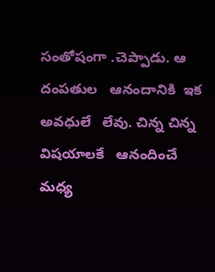సంతోషంగా .చెప్పాడు. ఆ  దంపతుల   ఆనందానికి  ఇక  అవధులే   లేవు. చిన్న చిన్న విషయాలకే   ఆనందించే మధ్య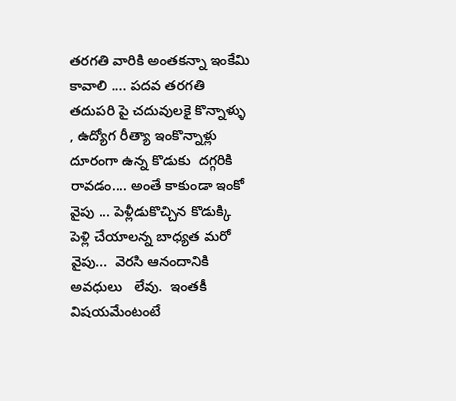తరగతి వారికి అంతకన్నా ఇంకేమి కావాలి .... పదవ తరగతి తదుపరి పై చదువులకై కొన్నాళ్ళు , ఉద్యోగ రీత్యా ఇంకొన్నాళ్లు దూరంగా ఉన్న కొడుకు  దగ్గరికి రావడం.... అంతే కాకుండా ఇంకో వైపు ... పెళ్లీడుకొచ్చిన కొడుక్కి  పెళ్లి చేయాలన్న బాధ్యత మరో వైపు...  వెరసి ఆనందానికి అవధులు   లేవు.  ఇంతకీ విషయమేంటంటే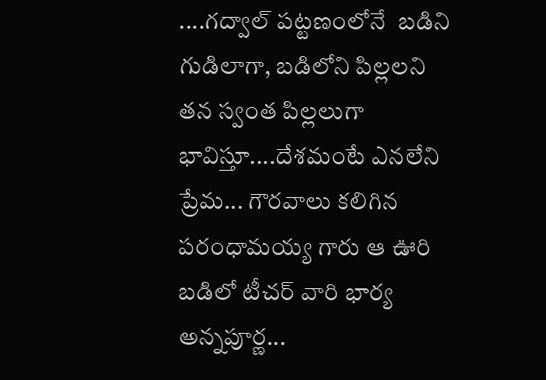....గద్వాల్ పట్టణంలోనే  బడిని  గుడిలాగా, బడిలోని పిల్లలని తన స్వంత పిల్లలుగా  భావిస్తూ....దేశమంటే ఎనలేని ప్రేమ... గౌరవాలు కలిగిన పరంధామయ్య గారు ఆ ఊరి బడిలో టీచర్ వారి భార్య అన్నపూర్ణ...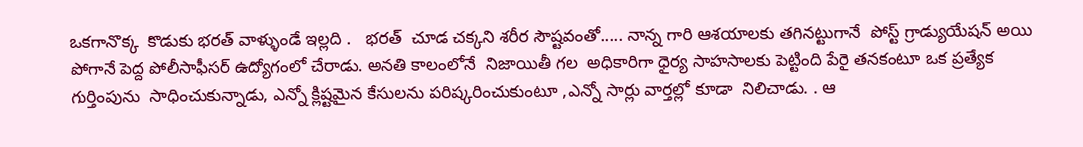ఒకగానొక్క  కొడుకు భరత్ వాళ్ళుండే ఇల్లది .   భరత్  చూడ చక్కని శరీర సౌష్టవంతో..... నాన్న గారి ఆశయాలకు తగినట్టుగానే  పోస్ట్ గ్రాడ్యుయేషన్ అయి పోగానే పెద్ద పోలీసాఫీసర్ ఉద్యోగంలో చేరాడు. అనతి కాలంలోనే  నిజాయితీ గల  అధికారిగా ధైర్య సాహసాలకు పెట్టింది పేరై తనకంటూ ఒక ప్రత్యేక గుర్తింపును  సాధించుకున్నాడు, ఎన్నో క్లిష్టమైన కేసులను పరిష్కరించుకుంటూ ,ఎన్నో సార్లు వార్తల్లో కూడా  నిలిచాడు. . ఆ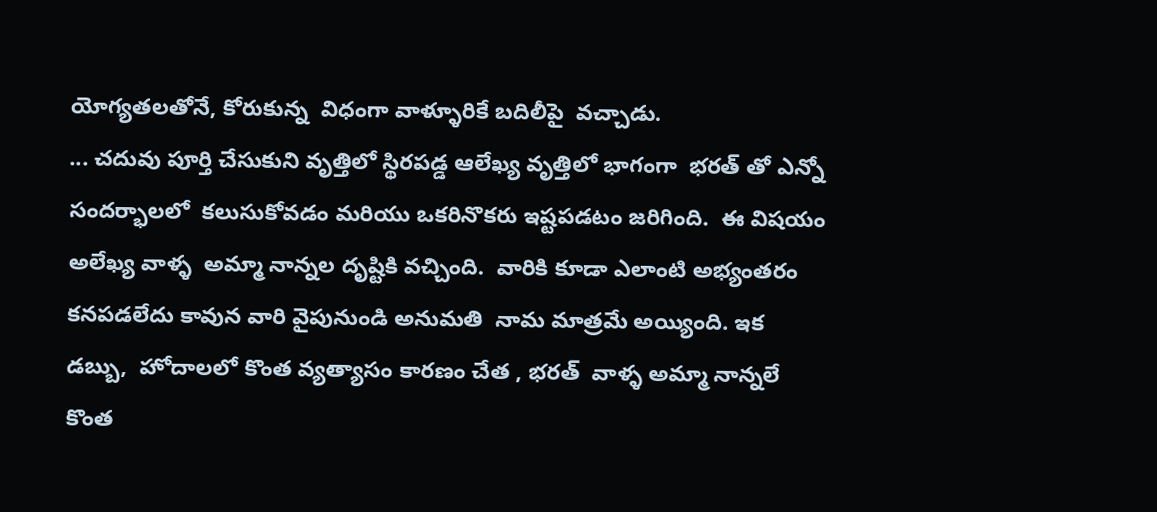యోగ్యతలతోనే, కోరుకున్న  విధంగా వాళ్ళూరికే బదిలీపై  వచ్చాడు.                                                                            ... చదువు పూర్తి చేసుకుని వృత్తిలో స్థిరపడ్డ ఆలేఖ్య వృత్తిలో భాగంగా  భరత్ తో ఎన్నో సందర్భాలలో  కలుసుకోవడం మరియు ఒకరినొకరు ఇష్టపడటం జరిగింది.  ఈ విషయం  అలేఖ్య వాళ్ళ  అమ్మా నాన్నల దృష్టికి వచ్చింది.  వారికి కూడా ఎలాంటి అభ్యంతరం కనపడలేదు కావున వారి వైపునుండి అనుమతి  నామ మాత్రమే అయ్యింది. ఇక  డబ్బు,  హోదాలలో కొంత వ్యత్యాసం కారణం చేత , భరత్  వాళ్ళ అమ్మా నాన్నలే  కొంత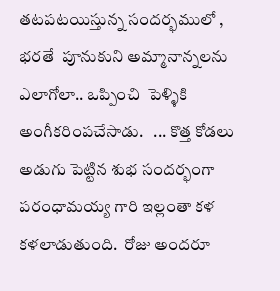తటపటయిస్తున్న సందర్భములో ,  భరతే  పూనుకుని అమ్మానాన్నలను ఎలాగోలా.. ఒప్పించి  పెళ్ళికి అంగీకరింపచేసాడు.   ... కొత్త కోడలు అడుగు పెట్టిన శుభ సందర్భంగా పరంధామయ్య గారి ఇల్లంతా కళ కళలాడుతుంది.  రోజు అందరూ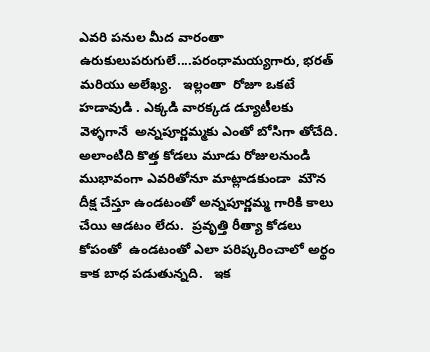ఎవరి పనుల మీద వారంతా ఉరుకులుపరుగులే....పరంధామయ్యగారు, భరత్ మరియు అలేఖ్య.   ఇల్లంతా  రోజూ ఒకటే   హడావుడి . ఎక్కడి వారక్కడ డ్యూటీలకు వెళ్ళగానే  అన్నపూర్ణమ్మకు ఎంతో బోసిగా తోచేది.   అలాంటిది కొత్త కోడలు మూడు రోజులనుండి ముభావంగా ఎవరితోనూ మాట్లాడకుండా  మౌన దీక్ష చేస్తూ ఉండటంతో అన్నపూర్ణమ్మ గారికి కాలు చేయి ఆడటం లేదు.  ప్రవృత్తి రీత్యా కోడలు కోపంతో  ఉండటంతో ఎలా పరిష్కరించాలో అర్థం కాక బాధ పడుతున్నది.   ఇక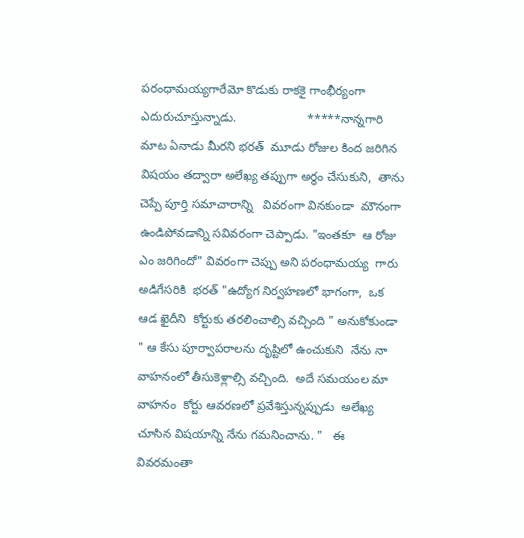పరంధామయ్యగారేమో కొడుకు రాకకై గాంభీర్యంగా ఎదురుచూస్తున్నాడు.                     *****నాన్నగారి మాట ఏనాడు మీరని భరత్  మూడు రోజుల కింద జరిగిన విషయం తద్వారా అలేఖ్య తప్పుగా అర్థం చేసుకుని,  తాను చెప్పే పూర్తి సమాచారాన్ని   వివరంగా వినకుండా  మౌనంగా ఉండిపోవడాన్ని సవివరంగా చెప్పాడు. "ఇంతకూ  ఆ రోజు ఎం జరిగిందో" వివరంగా చెప్పు అని పరంధామయ్య  గారు అడిగేసరికి  భరత్ "ఉద్యోగ నిర్వహణలో భాగంగా,  ఒక ఆడ ఖైదీని  కోర్టుకు తరలించాల్సి వచ్చింది " అనుకోకుండా " ఆ కేసు పూర్వాపరాలను దృష్టిలో ఉంచుకుని  నేను నా వాహనంలో తీసుకెళ్లాల్సి వచ్చింది.  అదే సమయంల మా వాహనం  కోర్టు ఆవరణలో ప్రవేశిస్తున్నప్పుడు  అలేఖ్య  చూసిన విషయాన్ని నేను గమనించాను. "   ఈ వివరమంతా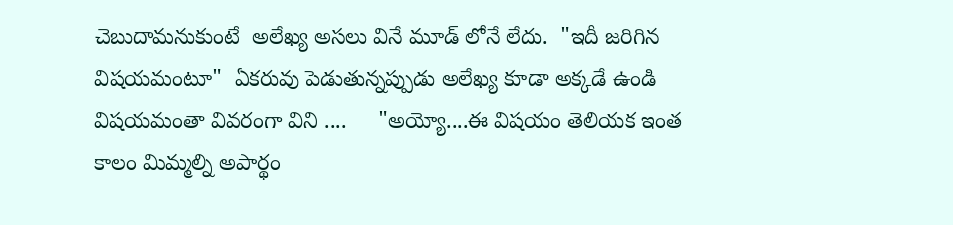చెబుదామనుకుంటే  అలేఖ్య అసలు వినే మూడ్ లోనే లేదు.  "ఇదీ జరిగిన విషయమంటూ"  ఏకరువు పెడుతున్నప్పుడు అలేఖ్య కూడా అక్కడే ఉండి విషయమంతా వివరంగా విని ....     "అయ్యో....ఈ విషయం తెలియక ఇంత కాలం మిమ్మల్ని అపార్థం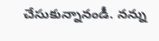చేసుకున్నానండీ. నన్ను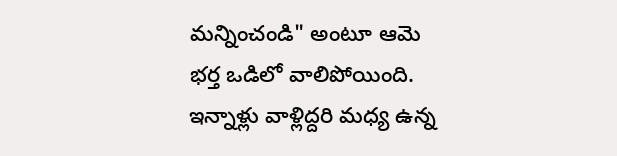మన్నించండి" అంటూ ఆమె భర్త ఒడిలో వాలిపోయింది. ఇన్నాళ్లు వాళ్లిద్దరి మధ్య ఉన్న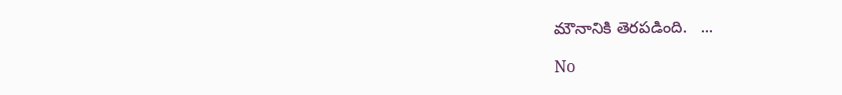మౌనానికి తెరపడింది.   ...

No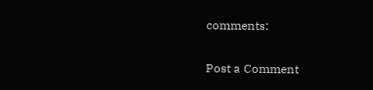comments:

Post a Comment